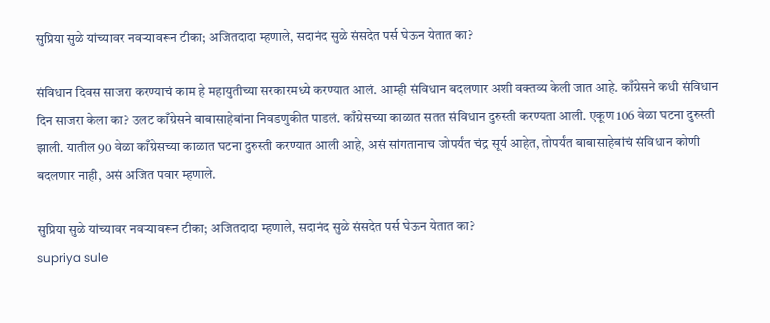सुप्रिया सुळे यांच्यावर नवऱ्यावरून टीका; अजितदादा म्हणाले, सदानंद सुळे संसदेत पर्स घेऊन येतात का?

संविधान दिवस साजरा करण्याचं काम हे महायुतीच्या सरकारमध्ये करण्यात आलं. आम्ही संविधान बदलणार अशी वक्तव्य केली जात आहे. काँग्रेसने कधी संविधान दिन साजरा केला का? उलट काँग्रेसने बाबासाहेबांना निवडणुकीत पाडलं. काँग्रेसच्या काळात सतत संविधान दुरुस्ती करण्यता आली. एकूण 106 वेळा घटना दुरुस्ती झाली. यातील 90 वेळा काँग्रेसच्या काळात घटना दुरुस्ती करण्यात आली आहे, असं सांगतानाच जोपर्यंत चंद्र सूर्य आहेत, तोपर्यंत बाबासाहेबांचं संविधान कोणी बदलणार नाही, असं अजित पवार म्हणाले.

सुप्रिया सुळे यांच्यावर नवऱ्यावरून टीका; अजितदादा म्हणाले, सदानंद सुळे संसदेत पर्स घेऊन येतात का?
supriya sule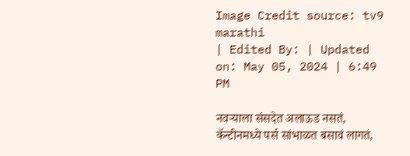Image Credit source: tv9 marathi
| Edited By: | Updated on: May 05, 2024 | 6:49 PM

नवऱ्याला संसदेत अलाऊड नसतं, कॅन्टीनमध्ये पर्स सांभाळत बसावं लागतं,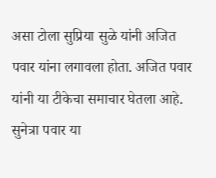असा टोला सुप्रिया सुळे यांनी अजित पवार यांना लगावला होता. अजित पवार यांनी या टीकेचा समाचार घेतला आहे. सुनेत्रा पवार या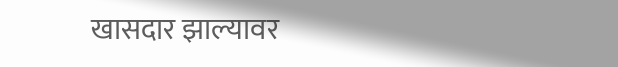खासदार झाल्यावर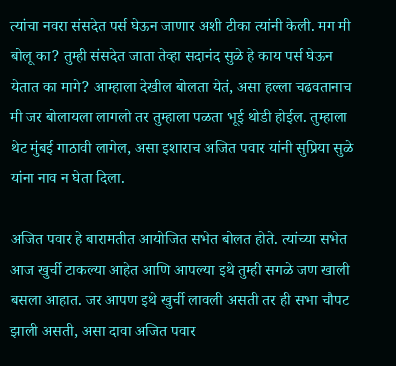त्यांचा नवरा संसदेत पर्स घेऊन जाणार अशी टीका त्यांनी केली. मग मी बोलू का? तुम्ही संसदेत जाता तेव्हा सदानंद सुळे हे काय पर्स घेऊन येतात का मागे? आम्हाला देखील बोलता येतं, असा हल्ला चढवतानाच मी जर बोलायला लागलो तर तुम्हाला पळता भूई थोडी होईल. तुम्हाला थेट मुंबई गाठावी लागेल, असा इशाराच अजित पवार यांनी सुप्रिया सुळे यांना नाव न घेता दिला.

अजित पवार हे बारामतीत आयोजित सभेत बोलत होते. त्यांच्या सभेत आज खुर्ची टाकल्या आहेत आणि आपल्या इथे तुम्ही सगळे जण खाली बसला आहात. जर आपण इथे खुर्ची लावली असती तर ही सभा चौपट झाली असती, असा दावा अजित पवार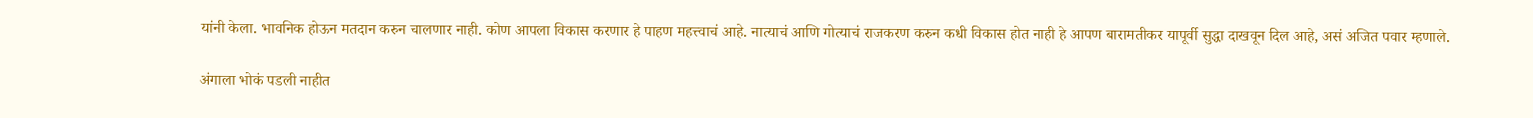यांनी केला. भावनिक होऊन मतदान करुन चालणार नाही. कोण आपला विकास करणार हे पाहण महत्त्वाचं आहे. नात्याचं आणि गोत्याचं राजकरण करुन कधी विकास होत नाही हे आपण बारामतीकर यापूर्वी सुद्धा दाखवून दिल आहे, असं अजित पवार म्हणाले.

अंगाला भोकं पडली नाहीत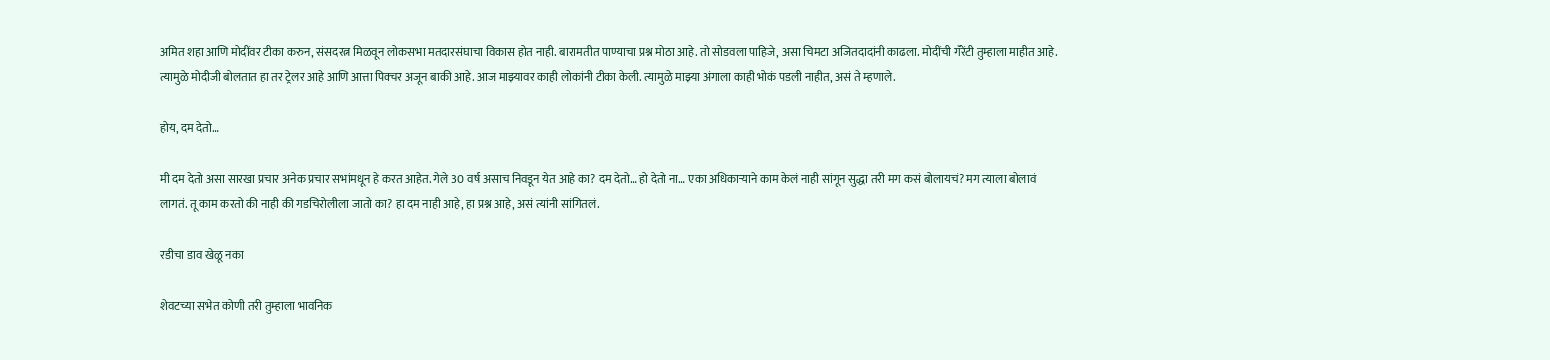अमित शहा आणि मोदींवर टीका करुन, संसदरत्न मिळवून लोकसभा मतदारसंघाचा विकास होत नाही. बारामतीत पाण्याचा प्रश्न मोठा आहे. तो सोडवला पाहिजे, असा चिमटा अजितदादांनी काढला. मोदींची गॅरेंटी तुम्हाला माहीत आहे. त्यामुळे मोदीजी बोलतात हा तर ट्रेलर आहे आणि आत्ता पिक्चर अजून बाकी आहे. आज माझ्यावर काही लोकांनी टीका केली. त्यामुळे माझ्या अंगाला काही भोकं पडली नाहीत, असं ते म्हणाले.

होय, दम देतो…

मी दम देतो असा सारखा प्रचार अनेक प्रचार सभांमधून हे करत आहेत. गेले 30 वर्ष असाच निवडून येत आहे का? दम देतो… हो देतो ना… एका अधिकाऱ्याने काम केलं नाही सांगून सुद्धा तरी मग कसं बोलायचं? मग त्याला बोलावं लागतं. तू काम करतो की नाही की गडचिरोलीला जातो का? हा दम नाही आहे, हा प्रश्न आहे, असं त्यांनी सांगितलं.

रडीचा डाव खेळू नका

शेवटच्या सभेत कोणी तरी तुम्हाला भावनिक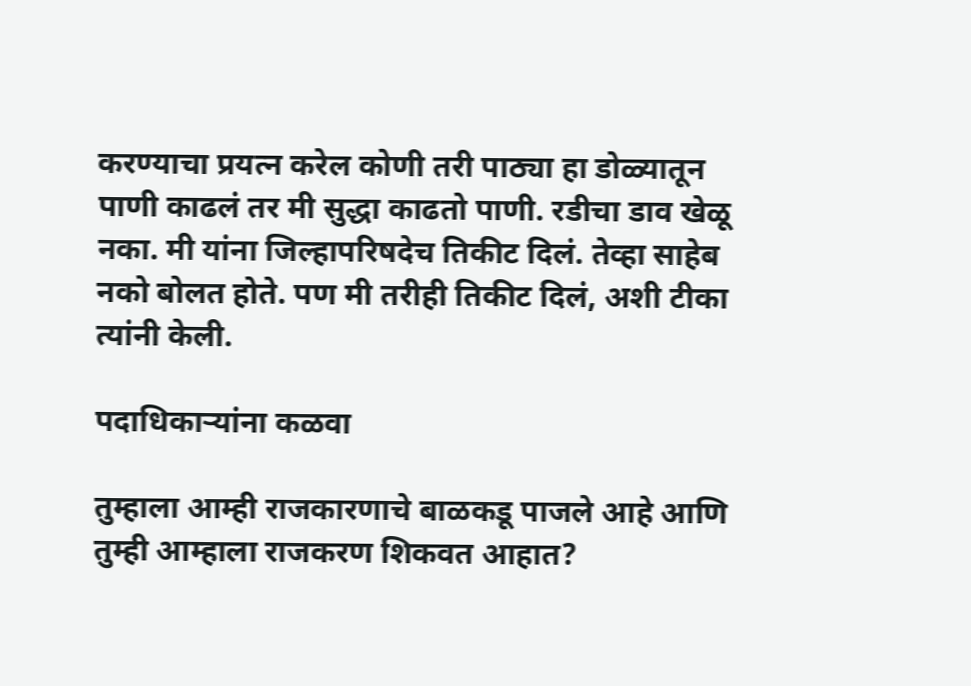करण्याचा प्रयत्न करेल कोणी तरी पाठ्या हा डोळ्यातून पाणी काढलं तर मी सुद्धा काढतो पाणी. रडीचा डाव खेळू नका. मी यांना जिल्हापरिषदेच तिकीट दिलं. तेव्हा साहेब नको बोलत होते. पण मी तरीही तिकीट दिलं, अशी टीका त्यांनी केली.

पदाधिकाऱ्यांना कळवा

तुम्हाला आम्ही राजकारणाचे बाळकडू पाजले आहे आणि तुम्ही आम्हाला राजकरण शिकवत आहात?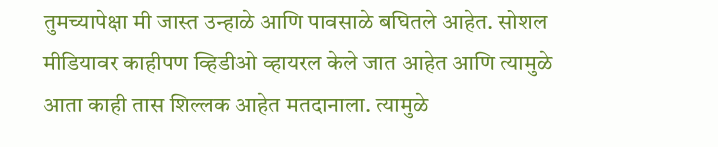तुमच्यापेक्षा मी जास्त उन्हाळे आणि पावसाळे बघितले आहेत. सोशल मीडियावर काहीपण व्हिडीओ व्हायरल केले जात आहेत आणि त्यामुळे आता काही तास शिल्लक आहेत मतदानाला. त्यामुळे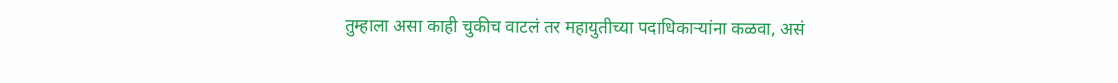तुम्हाला असा काही चुकीच वाटलं तर महायुतीच्या पदाधिकाऱ्यांना कळवा, असं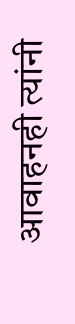आवाहनही त्यांनी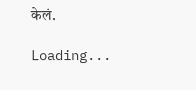केलं.

Loading...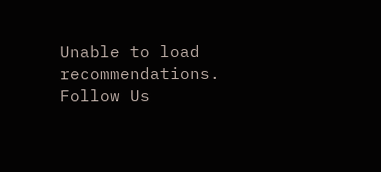Unable to load recommendations.
Follow Us